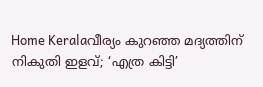Home Keralaവീര്യം കുറഞ്ഞ മദ്യത്തിന് നികുതി ഇളവ്; ‘എത്ര കിട്ടി’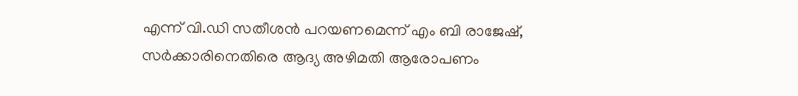എന്ന് വി.ഡി സതീശൻ പറയണമെന്ന് എം ബി രാജേഷ്, സർക്കാരിനെതിരെ ആദ്യ അഴിമതി ആരോപണം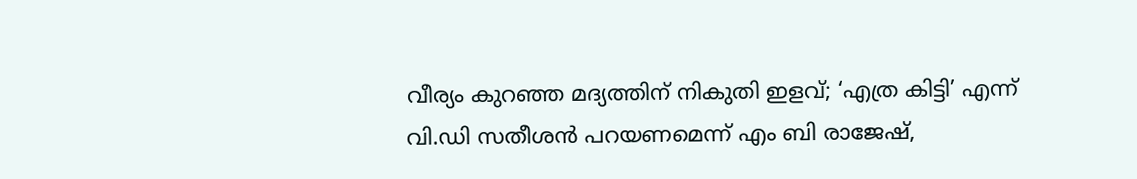വീര്യം കുറഞ്ഞ മദ്യത്തിന് നികുതി ഇളവ്; ‘എത്ര കിട്ടി’ എന്ന് വി.ഡി സതീശൻ പറയണമെന്ന് എം ബി രാജേഷ്,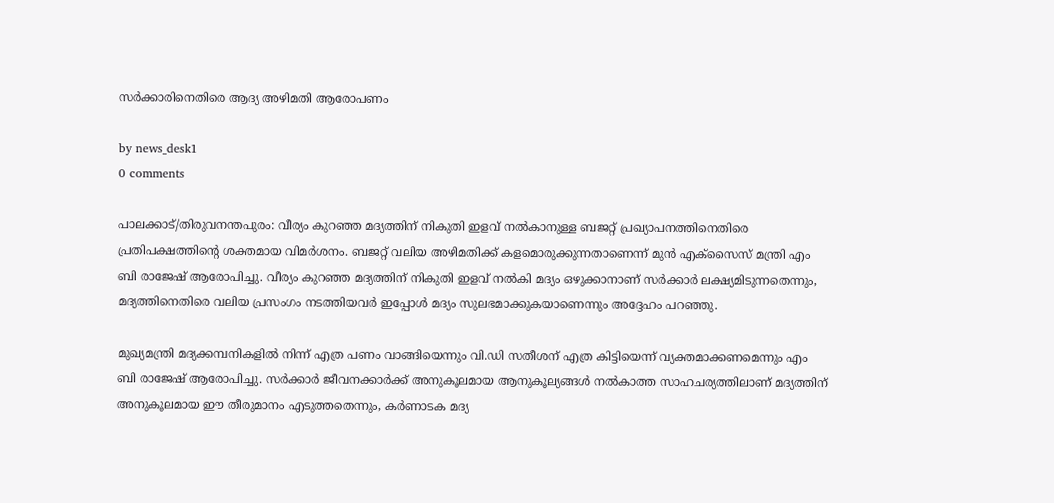സർക്കാരിനെതിരെ ആദ്യ അഴിമതി ആരോപണം

by news_desk1
0 comments

പാലക്കാട്/തിരുവനന്തപുരം: വീര്യം കുറഞ്ഞ മദ്യത്തിന് നികുതി ഇളവ് നൽകാനുള്ള ബജറ്റ് പ്രഖ്യാപനത്തിനെതിരെ പ്രതിപക്ഷത്തിന്റെ ശക്തമായ വിമർശനം. ബജറ്റ് വലിയ അഴിമതിക്ക് കളമൊരുക്കുന്നതാണെന്ന് മുൻ എക്സൈസ് മന്ത്രി എം ബി രാജേഷ് ആരോപിച്ചു. വീര്യം കുറഞ്ഞ മദ്യത്തിന് നികുതി ഇളവ് നൽകി മദ്യം ഒഴുക്കാനാണ് സർക്കാർ ലക്ഷ്യമിടുന്നതെന്നും, മദ്യത്തിനെതിരെ വലിയ പ്രസംഗം നടത്തിയവർ ഇപ്പോൾ മദ്യം സുലഭമാക്കുകയാണെന്നും അദ്ദേഹം പറഞ്ഞു.

മുഖ്യമന്ത്രി മദ്യക്കമ്പനികളിൽ നിന്ന് എത്ര പണം വാങ്ങിയെന്നും വി.ഡി സതീശന് എത്ര കിട്ടിയെന്ന് വ്യക്തമാക്കണമെന്നും എം ബി രാജേഷ് ആരോപിച്ചു. സർക്കാർ ജീവനക്കാർക്ക് അനുകൂലമായ ആനുകൂല്യങ്ങൾ നൽകാത്ത സാഹചര്യത്തിലാണ് മദ്യത്തിന് അനുകൂലമായ ഈ തീരുമാനം എടുത്തതെന്നും, കർണാടക മദ്യ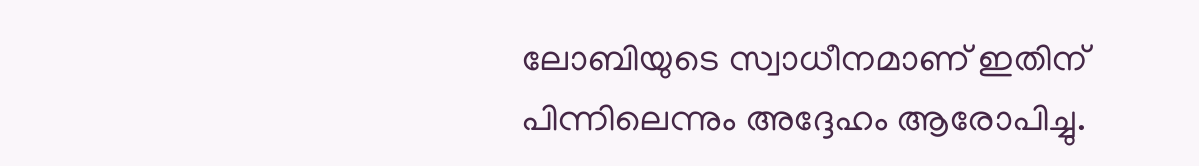ലോബിയുടെ സ്വാധീനമാണ് ഇതിന് പിന്നിലെന്നും അദ്ദേഹം ആരോപിച്ചു.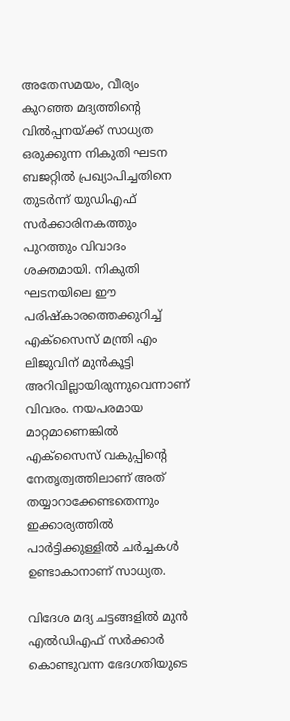അതേസമയം, വീര്യം കുറഞ്ഞ മദ്യത്തിന്റെ വിൽപ്പനയ്ക്ക് സാധ്യത ഒരുക്കുന്ന നികുതി ഘടന ബജറ്റിൽ പ്രഖ്യാപിച്ചതിനെ തുടർന്ന് യുഡിഎഫ് സർക്കാരിനകത്തും പുറത്തും വിവാദം ശക്തമായി. നികുതി ഘടനയിലെ ഈ പരിഷ്‌കാരത്തെക്കുറിച്ച് എക്സൈസ് മന്ത്രി എം ലിജുവിന് മുൻകൂട്ടി അറിവില്ലായിരുന്നുവെന്നാണ് വിവരം. നയപരമായ മാറ്റമാണെങ്കിൽ എക്സൈസ് വകുപ്പിന്റെ നേതൃത്വത്തിലാണ് അത് തയ്യാറാക്കേണ്ടതെന്നും ഇക്കാര്യത്തിൽ പാർട്ടിക്കുള്ളിൽ ചർച്ചകൾ ഉണ്ടാകാനാണ് സാധ്യത.

വിദേശ മദ്യ ചട്ടങ്ങളിൽ മുൻ എൽഡിഎഫ് സർക്കാർ കൊണ്ടുവന്ന ഭേദഗതിയുടെ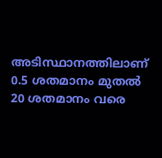അടിസ്ഥാനത്തിലാണ് 0.5 ശതമാനം മുതൽ 20 ശതമാനം വരെ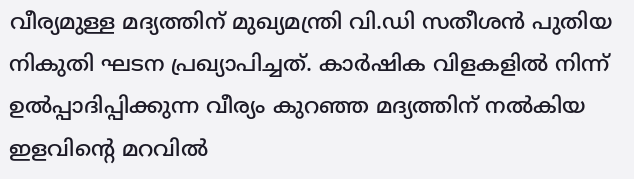വീര്യമുള്ള മദ്യത്തിന് മുഖ്യമന്ത്രി വി.ഡി സതീശൻ പുതിയ നികുതി ഘടന പ്രഖ്യാപിച്ചത്. കാർഷിക വിളകളിൽ നിന്ന് ഉൽപ്പാദിപ്പിക്കുന്ന വീര്യം കുറഞ്ഞ മദ്യത്തിന് നൽകിയ ഇളവിന്റെ മറവിൽ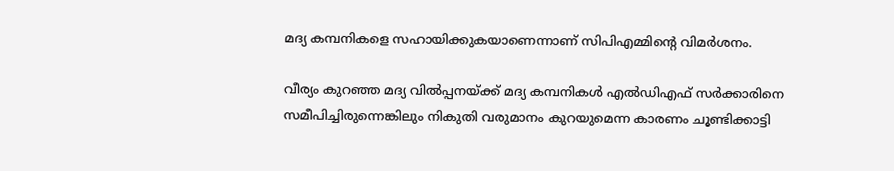മദ്യ കമ്പനികളെ സഹായിക്കുകയാണെന്നാണ് സിപിഎമ്മിന്റെ വിമർശനം.

വീര്യം കുറഞ്ഞ മദ്യ വിൽപ്പനയ്ക്ക് മദ്യ കമ്പനികൾ എൽഡിഎഫ് സർക്കാരിനെ സമീപിച്ചിരുന്നെങ്കിലും നികുതി വരുമാനം കുറയുമെന്ന കാരണം ചൂണ്ടിക്കാട്ടി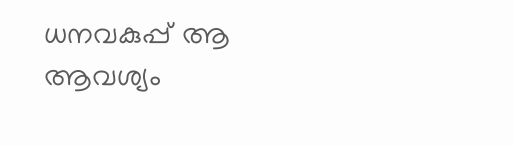ധനവകുപ്പ് ആ ആവശ്യം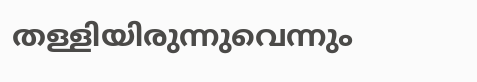തള്ളിയിരുന്നുവെന്നും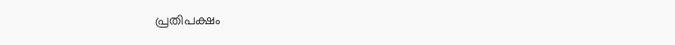പ്രതിപക്ഷം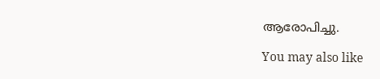ആരോപിച്ചു.

You may also like